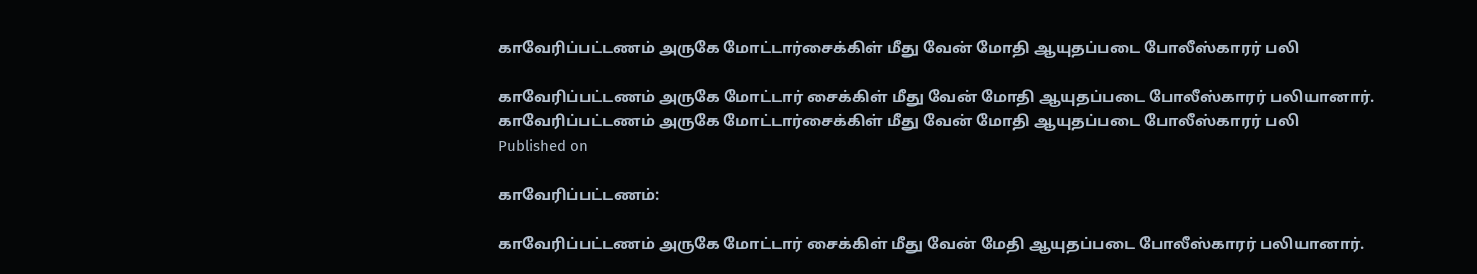காவேரிப்பட்டணம் அருகே மோட்டார்சைக்கிள் மீது வேன் மோதி ஆயுதப்படை போலீஸ்காரர் பலி

காவேரிப்பட்டணம் அருகே மோட்டார் சைக்கிள் மீது வேன் மோதி ஆயுதப்படை போலீஸ்காரர் பலியானார்.
காவேரிப்பட்டணம் அருகே மோட்டார்சைக்கிள் மீது வேன் மோதி ஆயுதப்படை போலீஸ்காரர் பலி
Published on

காவேரிப்பட்டணம்:

காவேரிப்பட்டணம் அருகே மோட்டார் சைக்கிள் மீது வேன் மேதி ஆயுதப்படை போலீஸ்காரர் பலியானார்.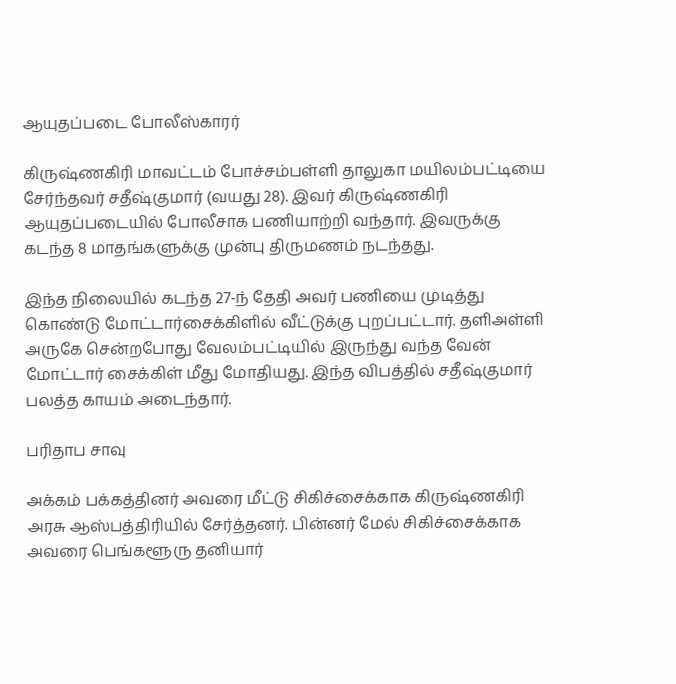ஆயுதப்படை போலீஸ்காரர்

கிருஷ்ணகிரி மாவட்டம் போச்சம்பள்ளி தாலுகா மயிலம்பட்டியை சேர்ந்தவர் சதீஷ்குமார் (வயது 28). இவர் கிருஷ்ணகிரி ஆயுதப்படையில் போலீசாக பணியாற்றி வந்தார். இவருக்கு கடந்த 8 மாதங்களுக்கு முன்பு திருமணம் நடந்தது.

இந்த நிலையில் கடந்த 27-ந் தேதி அவர் பணியை முடித்து கொண்டு மோட்டார்சைக்கிளில் வீட்டுக்கு புறப்பட்டார். தளிஅள்ளி அருகே சென்றபோது வேலம்பட்டியில் இருந்து வந்த வேன் மோட்டார் சைக்கிள் மீது மோதியது. இந்த விபத்தில் சதீஷ்குமார் பலத்த காயம் அடைந்தார்.

பரிதாப சாவு

அக்கம் பக்கத்தினர் அவரை மீட்டு சிகிச்சைக்காக கிருஷ்ணகிரி அரசு ஆஸ்பத்திரியில் சேர்த்தனர். பின்னர் மேல் சிகிச்சைக்காக அவரை பெங்களூரு தனியார்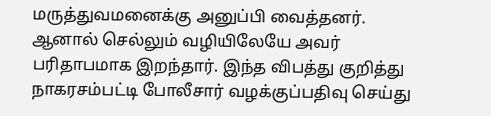மருத்துவமனைக்கு அனுப்பி வைத்தனர். ஆனால் செல்லும் வழியிலேயே அவர் பரிதாபமாக இறந்தார். இந்த விபத்து குறித்து நாகரசம்பட்டி போலீசார் வழக்குப்பதிவு செய்து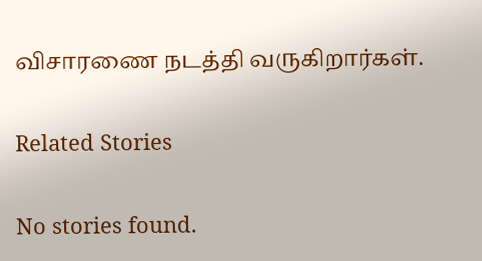விசாரணை நடத்தி வருகிறார்கள்.

Related Stories

No stories found.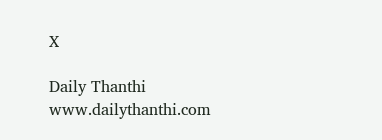X

Daily Thanthi
www.dailythanthi.com